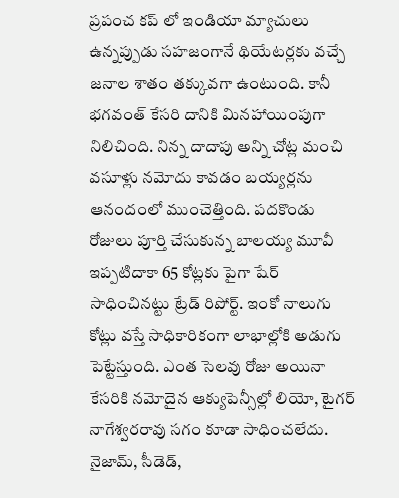ప్రపంచ కప్ లో ఇండియా మ్యాచులు ఉన్నప్పుడు సహజంగానే థియేటర్లకు వచ్చే జనాల శాతం తక్కువగా ఉంటుంది. కానీ భగవంత్ కేసరి దానికి మినహాయింపుగా నిలిచింది. నిన్న దాదాపు అన్ని చోట్ల మంచి వసూళ్లు నమోదు కావడం బయ్యర్లను ఆనందంలో ముంచెత్తింది. పదకొండు రోజులు పూర్తి చేసుకున్న బాలయ్య మూవీ ఇప్పటిదాకా 65 కోట్లకు పైగా షేర్ సాధించినట్టు ట్రేడ్ రిపోర్ట్. ఇంకో నాలుగు కోట్లు వస్తే సాధికారికంగా లాభాల్లోకి అడుగు పెట్టేస్తుంది. ఎంత సెలవు రోజు అయినా కేసరికి నమోదైన ఆక్యుపెన్సీల్లో లియో, టైగర్ నాగేశ్వరరావు సగం కూడా సాధించలేదు.
నైజామ్, సీడెడ్,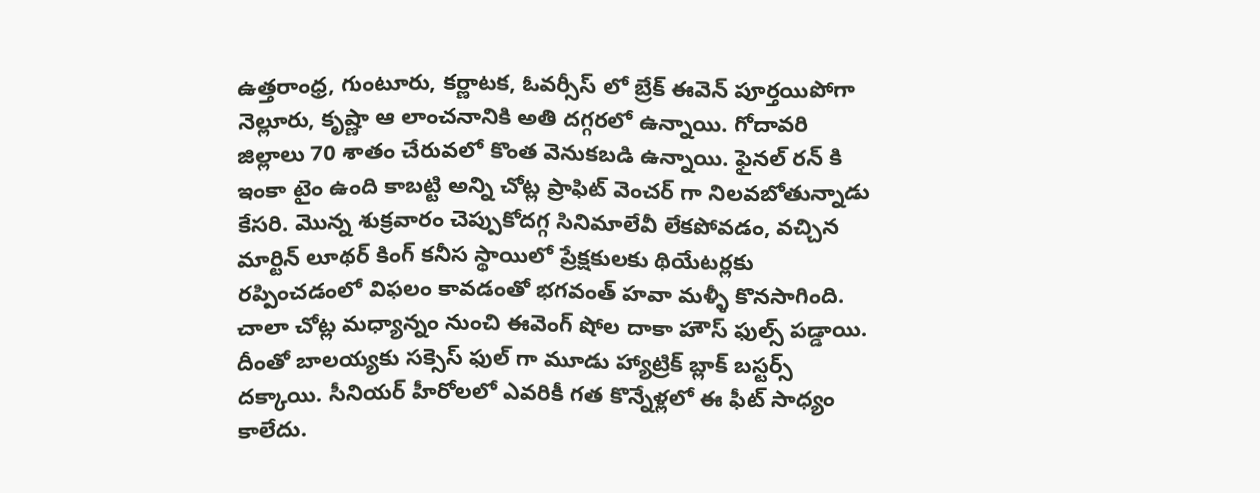ఉత్తరాంధ్ర, గుంటూరు, కర్ణాటక, ఓవర్సీస్ లో బ్రేక్ ఈవెన్ పూర్తయిపోగా నెల్లూరు, కృష్ణా ఆ లాంచనానికి అతి దగ్గరలో ఉన్నాయి. గోదావరి జిల్లాలు 70 శాతం చేరువలో కొంత వెనుకబడి ఉన్నాయి. ఫైనల్ రన్ కి ఇంకా టైం ఉంది కాబట్టి అన్ని చోట్ల ప్రాఫిట్ వెంచర్ గా నిలవబోతున్నాడు కేసరి. మొన్న శుక్రవారం చెప్పుకోదగ్గ సినిమాలేవీ లేకపోవడం, వచ్చిన మార్టిన్ లూథర్ కింగ్ కనీస స్థాయిలో ప్రేక్షకులకు థియేటర్లకు రప్పించడంలో విఫలం కావడంతో భగవంత్ హవా మళ్ళీ కొనసాగింది. చాలా చోట్ల మధ్యాన్నం నుంచి ఈవెంగ్ షోల దాకా హౌస్ ఫుల్స్ పడ్డాయి.
దీంతో బాలయ్యకు సక్సెస్ ఫుల్ గా మూడు హ్యాట్రిక్ బ్లాక్ బస్టర్స్ దక్కాయి. సీనియర్ హీరోలలో ఎవరికీ గత కొన్నేళ్లలో ఈ ఫీట్ సాధ్యం కాలేదు.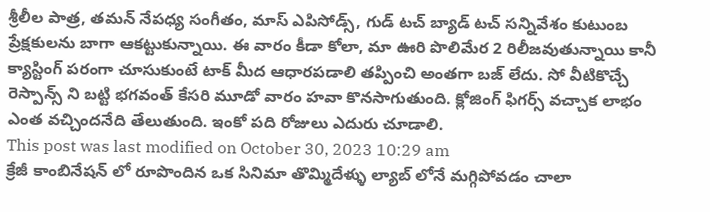శ్రీలీల పాత్ర, తమన్ నేపధ్య సంగీతం, మాస్ ఎపిసోడ్స్, గుడ్ టచ్ బ్యాడ్ టచ్ సన్నివేశం కుటుంబ ప్రేక్షకులను బాగా ఆకట్టుకున్నాయి. ఈ వారం కీడా కోలా, మా ఊరి పొలిమేర 2 రిలీజవుతున్నాయి కానీ క్యాస్టింగ్ పరంగా చూసుకుంటే టాక్ మీద ఆధారపడాలి తప్పించి అంతగా బజ్ లేదు. సో వీటికొచ్చే రెస్పాన్స్ ని బట్టి భగవంత్ కేసరి మూడో వారం హవా కొనసాగుతుంది. క్లోజింగ్ ఫిగర్స్ వచ్చాక లాభం ఎంత వచ్చిందనేది తేలుతుంది. ఇంకో పది రోజులు ఎదురు చూడాలి.
This post was last modified on October 30, 2023 10:29 am
క్రేజీ కాంబినేషన్ లో రూపొందిన ఒక సినిమా తొమ్మిదేళ్ళు ల్యాబ్ లోనే మగ్గిపోవడం చాలా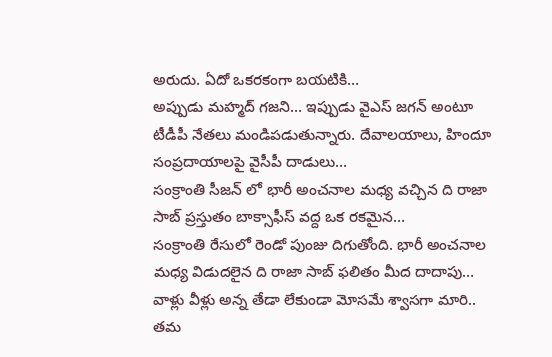అరుదు. ఏదో ఒకరకంగా బయటికి…
అప్పుడు మహ్మద్ గజని… ఇప్పుడు వైఎస్ జగన్ అంటూ టీడీపీ నేతలు మండిపడుతున్నారు. దేవాలయాలు, హిందూ సంప్రదాయాలపై వైసీపీ దాడులు…
సంక్రాంతి సీజన్ లో భారీ అంచనాల మధ్య వచ్చిన ది రాజా సాబ్ ప్రస్తుతం బాక్సాఫీస్ వద్ద ఒక రకమైన…
సంక్రాంతి రేసులో రెండో పుంజు దిగుతోంది. భారీ అంచనాల మధ్య విడుదలైన ది రాజా సాబ్ ఫలితం మీద దాదాపు…
వాళ్లు వీళ్లు అన్న తేడా లేకుండా మోసమే శ్వాసగా మారి.. తమ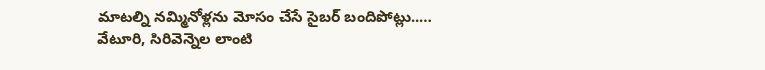మాటల్ని నమ్మినోళ్లను మోసం చేసే సైబర్ బందిపోట్లు..…
వేటూరి, సిరివెన్నెల లాంటి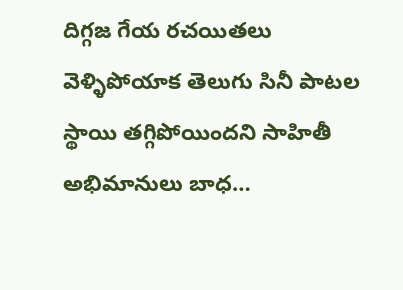దిగ్గజ గేయ రచయితలు వెళ్ళిపోయాక తెలుగు సినీ పాటల స్థాయి తగ్గిపోయిందని సాహితీ అభిమానులు బాధ…